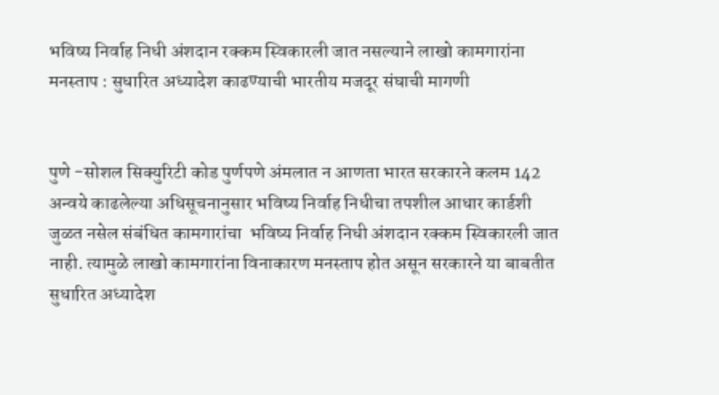भविष्य निर्वाह निधी अंशदान रक्कम स्विकारली जात नसल्याने लाखो कामगारांना मनस्ताप : सुधारित अध्यादेश काढण्याची भारतीय मजदूर संघाची मागणी


पुणे -सोशल सिक्युरिटी कोड पुर्णपणे अंमलात न आणता भारत सरकारने कलम 142 अन्वये काढलेल्या अधिसूचनानुसार भविष्य निर्वाह निधीचा तपशील आधार कार्डशी जुळत नसेल संबंधित कामगारांचा  भविष्य निर्वाह निधी अंशदान रक्कम स्विकारली जात नाही. त्यामुळे लाखो कामगारांना विनाकारण मनस्ताप होत असून सरकारने या बाबतीत सुधारित अध्यादेश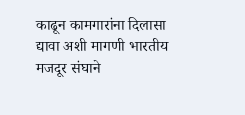काढून कामगारांना दिलासा द्यावा अशी मागणी भारतीय मजदूर संघाने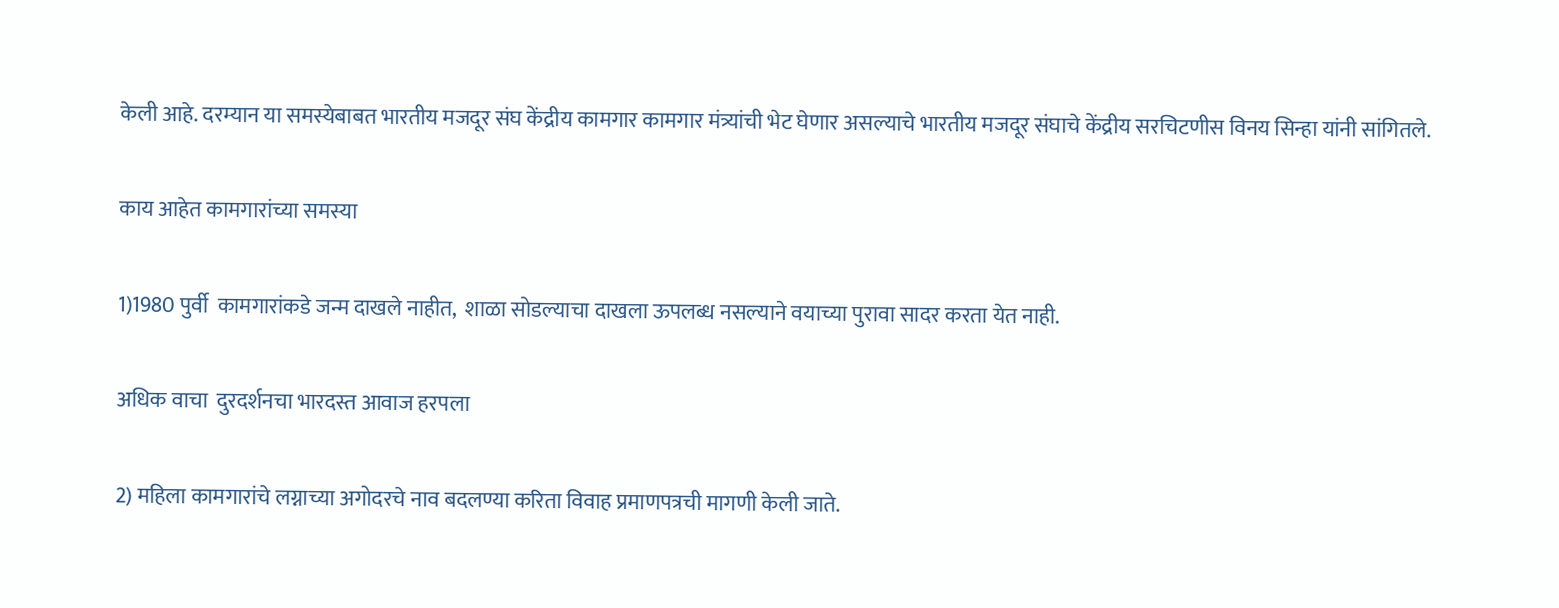केली आहे. दरम्यान या समस्येबाबत भारतीय मजदूर संघ केंद्रीय कामगार कामगार मंत्र्यांची भेट घेणार असल्याचे भारतीय मजदूर संघाचे केंद्रीय सरचिटणीस विनय सिन्हा यांनी सांगितले.

काय आहेत कामगारांच्या समस्या

1)1980 पुर्वी  कामगारांकडे जन्म दाखले नाहीत,  शाळा सोडल्याचा दाखला ऊपलब्ध नसल्याने वयाच्या पुरावा सादर करता येत नाही.

अधिक वाचा  दुरदर्शनचा भारदस्त आवाज हरपला

2) महिला कामगारांचे लग्नाच्या अगोदरचे नाव बदलण्या करिता विवाह प्रमाणपत्रची मागणी केली जाते.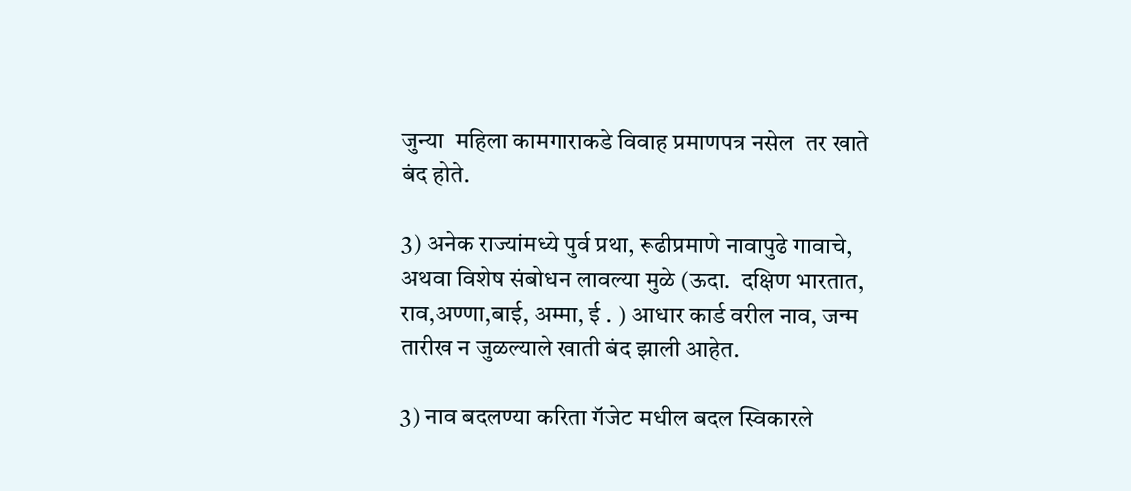जुन्या  महिला कामगाराकडे विवाह प्रमाणपत्र नसेल  तर खाते बंद होते.

3) अनेक राज्यांमध्ये पुर्व प्रथा, रूढीप्रमाणे नावापुढे गावाचे, अथवा विशेष संबोधन लावल्या मुळे (ऊदा.  दक्षिण भारतात, राव,अण्णा,बाई, अम्मा, ई . ) आधार कार्ड वरील नाव, जन्म तारीख न जुळल्याले खाती बंद झाली आहेत.

3) नाव बदलण्या करिता गॅजेट मधील बदल स्विकारले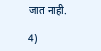जात नाही.

4)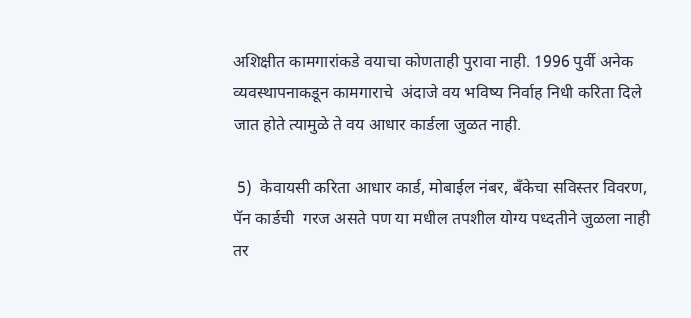अशिक्षीत कामगारांकडे वयाचा कोणताही पुरावा नाही. 1996 पुर्वी अनेक व्यवस्थापनाकडून कामगाराचे  अंदाजे वय भविष्य निर्वाह निधी करिता दिले जात होते त्यामुळे ते वय आधार कार्डला जुळत नाही.

 5)  केवायसी करिता आधार कार्ड, मोबाईल नंबर, बॅंकेचा सविस्तर विवरण, पॅन कार्डची  गरज असते पण या मधील तपशील योग्य पध्दतीने जुळला नाही तर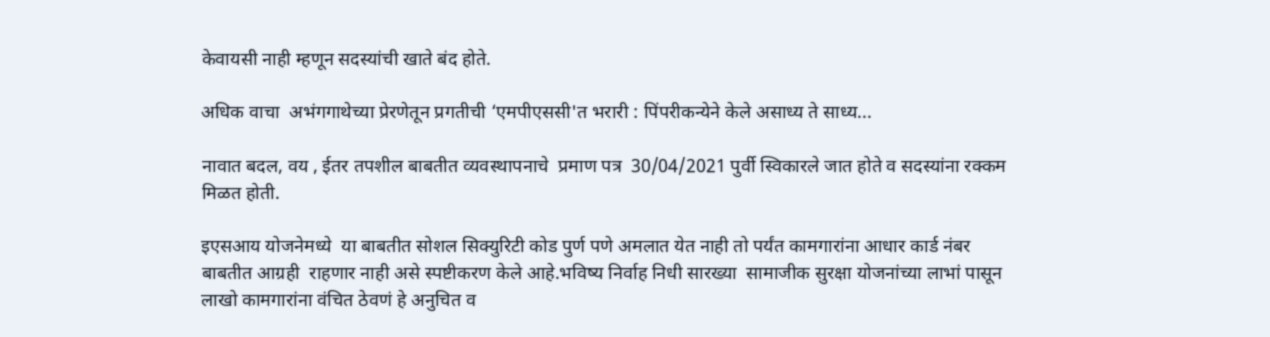केवायसी नाही म्हणून सदस्यांची खाते बंद होते.

अधिक वाचा  अभंगगाथेच्या प्रेरणेतून प्रगतीची ‘एमपीएससी'त भरारी : पिंपरीकन्येने केले असाध्य ते साध्य...

नावात बदल, वय , ईतर तपशील बाबतीत व्यवस्थापनाचे  प्रमाण पत्र  30/04/2021 पुर्वी स्विकारले जात होते व सदस्यांना रक्कम मिळत होती.

इएसआय योजनेमध्ये  या बाबतीत सोशल सिक्युरिटी कोड पुर्ण पणे अमलात येत नाही तो पर्यंत कामगारांना आधार कार्ड नंबर बाबतीत आग्रही  राहणार नाही असे स्पष्टीकरण केले आहे.भविष्य निर्वाह निधी सारख्या  सामाजीक सुरक्षा योजनांच्या लाभां पासून  लाखो कामगारांना वंचित ठेवणं हे अनुचित व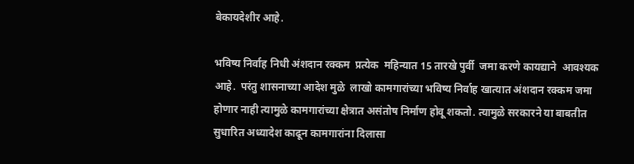बेकायदेशीर आहे.

भविष्य निर्वाह निधी अंशदान रक्कम  प्रत्येक  महिन्यात 15 तारखे पुर्वी  जमा करणे कायद्याने  आवश्यक आहे.  परंतु शासनाच्या आदेश मुळे  लाखो कामगारांच्या भविष्य निर्वाह खात्यात अंशदान रक्कम जमा होणार नाही त्यामुळे कामगारांच्या क्षेत्रात असंतोष निर्माण होवू शकतो. त्यामुळे सरकारने या बाबतीत सुधारित अध्यादेश काढून कामगारांना दिलासा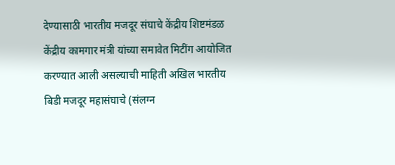देण्यासाठी भारतीय मजदूर संघाचे केंद्रीय शिष्टमंडळ केंद्रीय कामगार मंत्री यांच्या समावेत मिटींग आयोजित करण्यात आली असल्याची माहिती अखिल भारतीय बिडी मजदूर महासंघाचे (संलग्न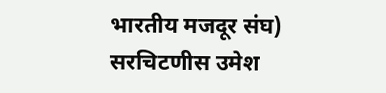भारतीय मजदूर संघ) सरचिटणीस उमेश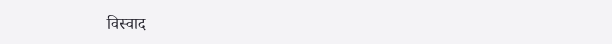विस्वाद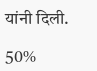यांनी दिली.

50%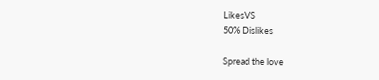LikesVS
50% Dislikes

Spread the love